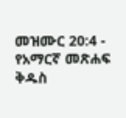መዝሙር 20:4 - የአማርኛ መጽሐፍ ቅዱስ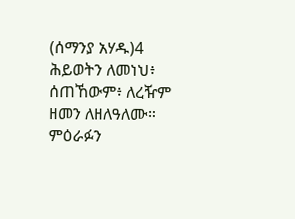(ሰማንያ አሃዱ)4 ሕይወትን ለመነህ፥ ሰጠኸውም፥ ለረዥም ዘመን ለዘለዓለሙ። ምዕራፉን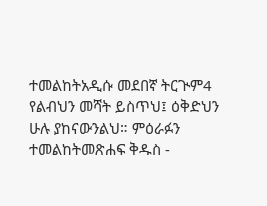ተመልከትአዲሱ መደበኛ ትርጒም4 የልብህን መሻት ይስጥህ፤ ዕቅድህን ሁሉ ያከናውንልህ። ምዕራፉን ተመልከትመጽሐፍ ቅዱስ -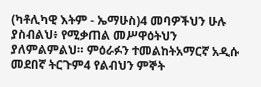(ካቶሊካዊ እትም - ኤማሁስ)4 መባዎችህን ሁሉ ያስብልህ፥ የሚቃጠል መሥዋዕትህን ያለምልምልህ። ምዕራፉን ተመልከትአማርኛ አዲሱ መደበኛ ትርጉም4 የልብህን ምኞት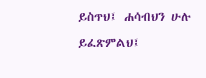ይስጥህ፤ ሐሳብህን ሁሉ ይፈጽምልህ፤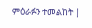ምዕራፉን ተመልከት |